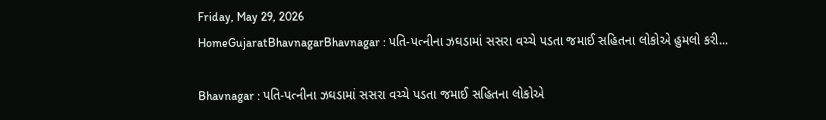Friday, May 29, 2026
HomeGujaratBhavnagarBhavnagar : પતિ-પત્નીના ઝઘડામાં સસરા વચ્ચે પડતા જમાઈ સહિતના લોકોએ હુમલો કરી...

Bhavnagar : પતિ-પત્નીના ઝઘડામાં સસરા વચ્ચે પડતા જમાઈ સહિતના લોકોએ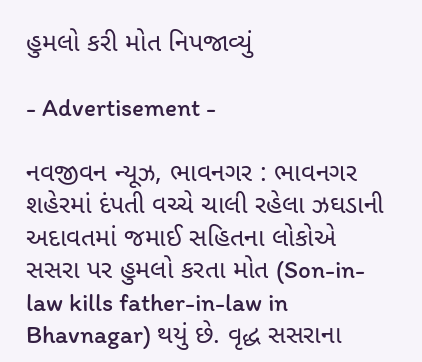હુમલો કરી મોત નિપજાવ્યું

- Advertisement -

નવજીવન ન્યૂઝ, ભાવનગર : ભાવનગર શહેરમાં દંપતી વચ્ચે ચાલી રહેલા ઝઘડાની અદાવતમાં જમાઈ સહિતના લોકોએ સસરા પર હુમલો કરતા મોત (Son-in-law kills father-in-law in Bhavnagar) થયું છે. વૃદ્ધ સસરાના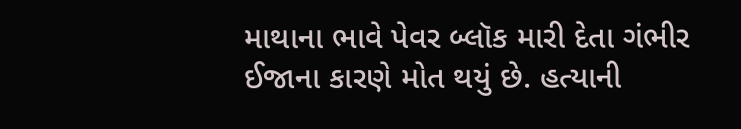માથાના ભાવે પેવર બ્લૉક મારી દેતા ગંભીર ઈજાના કારણે મોત થયું છે. હત્યાની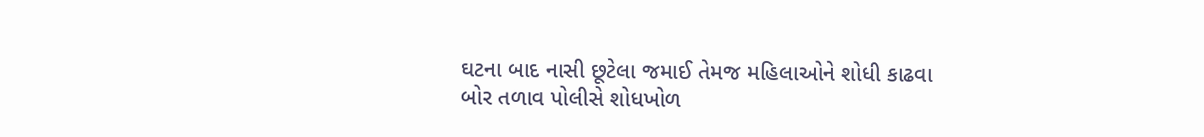ઘટના બાદ નાસી છૂટેલા જમાઈ તેમજ મહિલાઓને શોધી કાઢવા બોર તળાવ પોલીસે શોધખોળ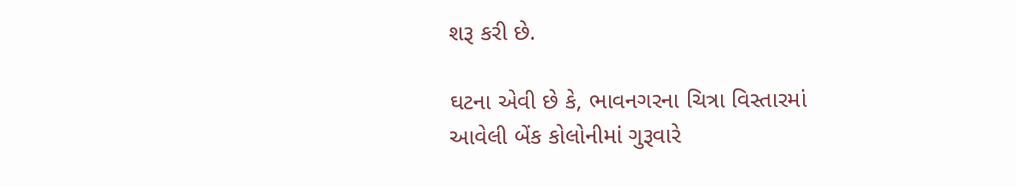શરૂ કરી છે.

ઘટના એવી છે કે, ભાવનગરના ચિત્રા વિસ્તારમાં આવેલી બેંક કોલોનીમાં ગુરૂવારે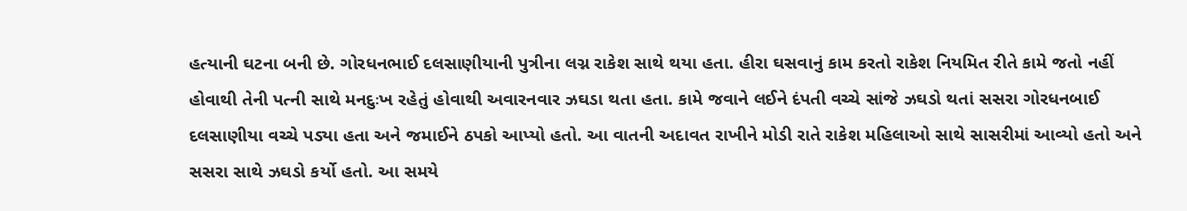હત્યાની ઘટના બની છે. ગોરધનભાઈ દલસાણીયાની પુત્રીના લગ્ન રાકેશ સાથે થયા હતા. હીરા ઘસવાનું કામ કરતો રાકેશ નિયમિત રીતે કામે જતો નહીં હોવાથી તેની પત્ની સાથે મનદુઃખ રહેતું હોવાથી અવારનવાર ઝઘડા થતા હતા. કામે જવાને લઈને દંપતી વચ્ચે સાંજે ઝઘડો થતાં સસરા ગોરધનબાઈ દલસાણીયા વચ્ચે પડ્યા હતા અને જમાઈને ઠપકો આપ્યો હતો. આ વાતની અદાવત રાખીને મોડી રાતે રાકેશ મહિલાઓ સાથે સાસરીમાં આવ્યો હતો અને સસરા સાથે ઝઘડો કર્યો હતો. આ સમયે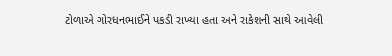ટોળાએ ગોરધનભાઈને પકડી રાખ્યા હતા અને રાકેશની સાથે આવેલી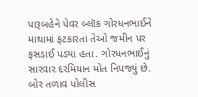પારૂબહેને પેવર બ્લૉક ગોરધનભાઈને માથામાં ફટકારતા તેઓ જમીન પર ફસડાઈ પડ્યા હતા. ગોરધનભાઈનું સારવાર દરમિયાન મોત નિપજ્યું છે. બોર તળાવ પોલીસ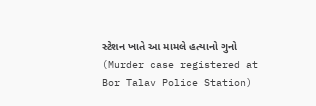સ્ટેશન ખાતે આ મામલે હત્યાનો ગુનો (Murder case registered at Bor Talav Police Station)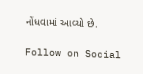નોંધવામાં આવ્યો છે.

Follow on Social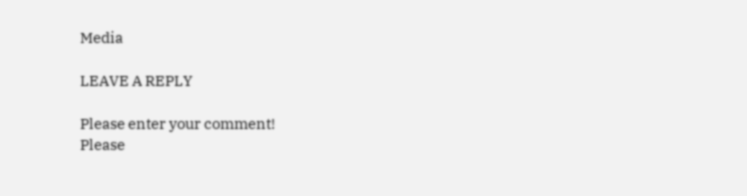Media

LEAVE A REPLY

Please enter your comment!
Please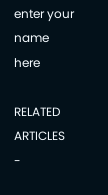enter your name here

RELATED ARTICLES
-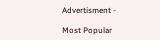Advertisment -

Most Popular